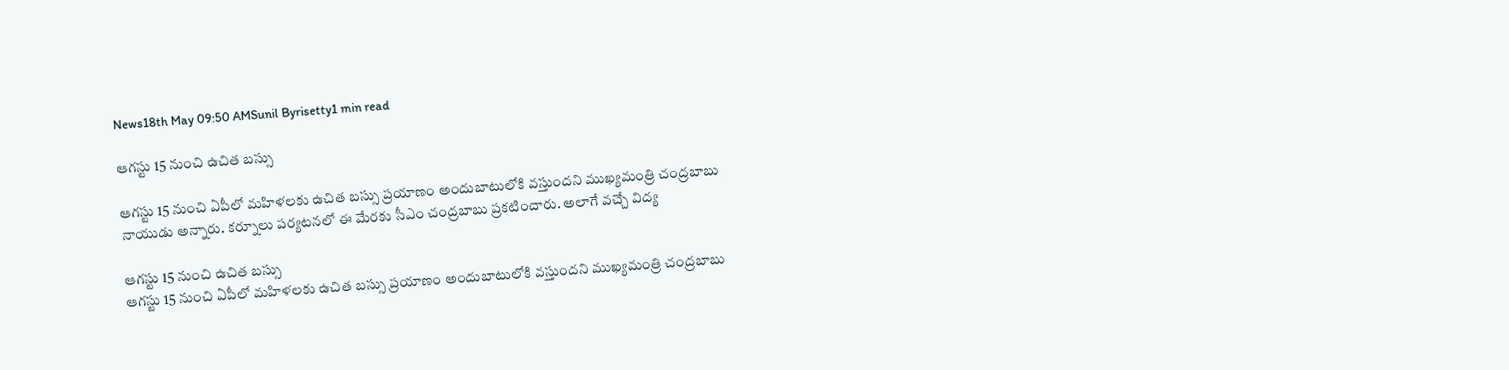News18th May 09:50 AMSunil Byrisetty1 min read

ఆగస్టు 15 నుంచి ఉచిత బస్సు

ఆగస్టు 15 నుంచి ఏపీలో మహిళలకు ఉచిత బస్సు ప్రయాణం అందుబాటులోకి వస్తుందని ముఖ్యమంత్రి చంద్రబాబు నాయుడు అన్నారు. కర్నూలు పర్యటనలో ఈ మేరకు సీఎం చంద్రబాబు ప్రకటించారు. అలాగే వచ్చే విద్య

ఆగస్టు 15 నుంచి ఉచిత బస్సు
ఆగస్టు 15 నుంచి ఏపీలో మహిళలకు ఉచిత బస్సు ప్రయాణం అందుబాటులోకి వస్తుందని ముఖ్యమంత్రి చంద్రబాబు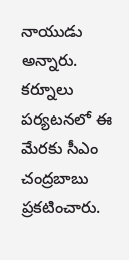నాయుడు అన్నారు. కర్నూలు పర్యటనలో ఈ మేరకు సీఎం చంద్రబాబు ప్రకటించారు.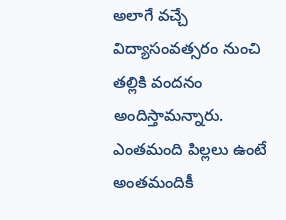అలాగే వచ్చే విద్యాసంవత్సరం నుంచి తల్లికి వందనం అందిస్తామన్నారు. ఎంతమంది పిల్లలు ఉంటే అంతమందికీ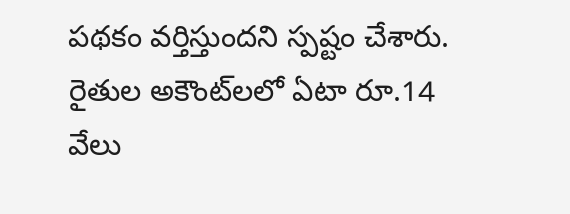పథకం వర్తిస్తుందని స్పష్టం చేశారు. రైతుల అకౌంట్‌లలో ఏటా రూ.14 వేలు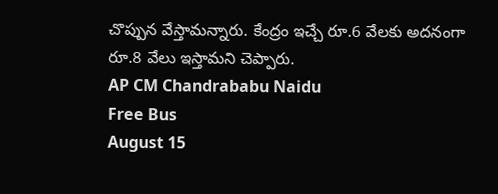చొప్పున వేస్తామన్నారు. కేంద్రం ఇచ్చే రూ.6 వేలకు అదనంగా రూ.8 వేలు ఇస్తామని చెప్పారు.
AP CM Chandrababu Naidu
Free Bus
August 15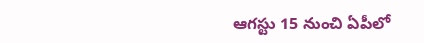ఆగస్టు 15 నుంచి ఏపీలో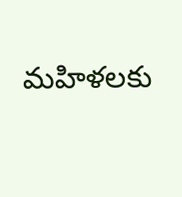మహిళలకు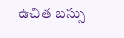ఉచిత బస్సు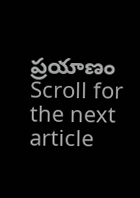ప్రయాణం
Scroll for the next article